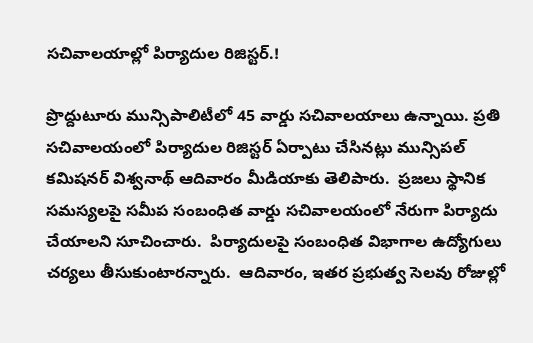సచివాలయాల్లో పిర్యాదుల రిజిస్టర్.!

ప్రొద్దుటూరు మున్సిపాలిటీలో 45 వార్డు సచివాలయాలు ఉన్నాయి. ప్రతి సచివాలయంలో పిర్యాదుల రిజిస్టర్ ఏర్పాటు చేసినట్లు మున్సిపల్ కమిషనర్ విశ్వనాథ్ ఆదివారం మీడియాకు తెలిపారు.  ప్రజలు స్థానిక సమస్యలపై సమీప సంబంధిత వార్డు సచివాలయంలో నేరుగా పిర్యాదు చేయాలని సూచించారు.  పిర్యాదులపై సంబంధిత విభాగాల ఉద్యోగులు చర్యలు తీసుకుంటారన్నారు.  ఆదివారం, ఇతర ప్రభుత్వ సెలవు రోజుల్లో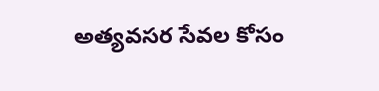అత్యవసర సేవల కోసం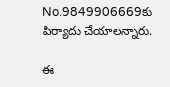No.9849906669కు పిర్యాదు చేయాలన్నారు.

ఈ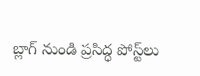బ్లాగ్ నుండి ప్రసిద్ధ పోస్ట్‌లు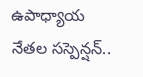ఉపాధ్యాయ నేతల సస్పెన్షన్..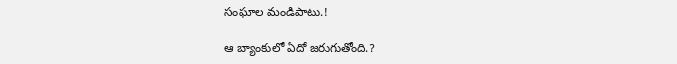సంఘాల మండిపాటు.!

ఆ బ్యాంకులో ఏదో జరుగుతోంది.?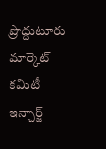ప్రొద్దుటూరు మార్కెట్ కమిటీ ఇన్చార్జ్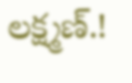లక్ష్మణ్.!